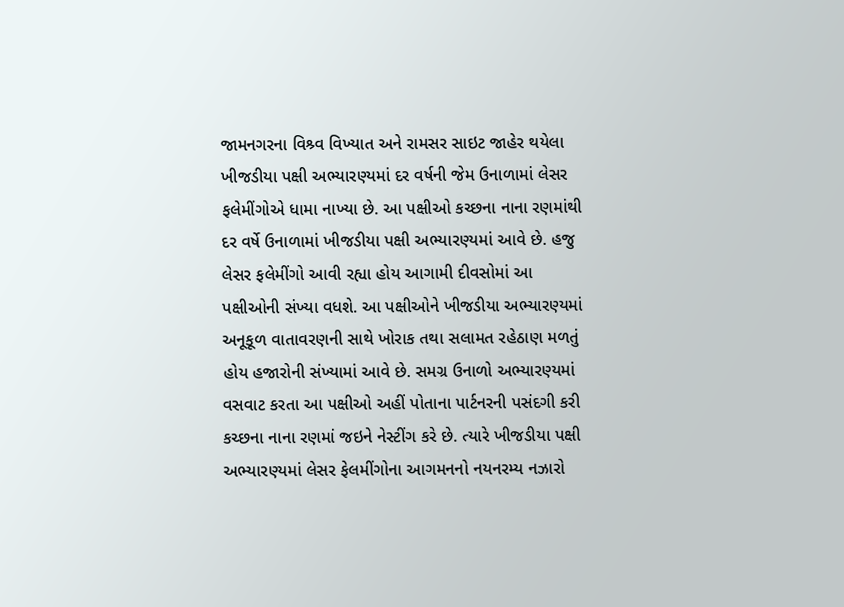જામનગરના વિશ્ર્વ વિખ્યાત અને રામસર સાઇટ જાહેર થયેલા ખીજડીયા પક્ષી અભ્યારણ્યમાં દર વર્ષની જેમ ઉનાળામાં લેસર ફલેમીંગોએ ધામા નાખ્યા છે. આ પક્ષીઓ કચ્છના નાના રણમાંથી દર વર્ષે ઉનાળામાં ખીજડીયા પક્ષી અભ્યારણ્યમાં આવે છે. હજુ લેસર ફલેમીંગો આવી રહ્યા હોય આગામી દીવસોમાં આ પક્ષીઓની સંખ્યા વધશે. આ પક્ષીઓને ખીજડીયા અભ્યારણ્યમાં અનૂકૂળ વાતાવરણની સાથે ખોરાક તથા સલામત રહેઠાણ મળતું હોય હજારોની સંખ્યામાં આવે છે. સમગ્ર ઉનાળો અભ્યારણ્યમાં વસવાટ કરતા આ પક્ષીઓ અહીં પોતાના પાર્ટનરની પસંદગી કરી કચ્છના નાના રણમાં જઇને નેસ્ટીંગ કરે છે. ત્યારે ખીજડીયા પક્ષી અભ્યારણ્યમાં લેસર ફેલમીંગોના આગમનનો નયનરમ્ય નઝારો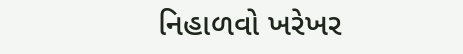નિહાળવો ખરેખર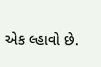એક લ્હાવો છે.